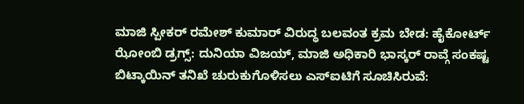ಮಾಜಿ ಸ್ಪೀಕರ್ ರಮೇಶ್ ಕುಮಾರ್ ವಿರುದ್ಧ ಬಲವಂತ ಕ್ರಮ ಬೇಡ: ಹೈಕೋರ್ಟ್
ಝೋಂಬಿ ಡ್ರಗ್ಸ್: ದುನಿಯಾ ವಿಜಯ್, ಮಾಜಿ ಅಧಿಕಾರಿ ಭಾಸ್ಕರ್ ರಾವ್ಗೆ ಸಂಕಷ್ಟ
ಬಿಟ್ಕಾಯಿನ್ ತನಿಖೆ ಚುರುಕುಗೊಳಿಸಲು ಎಸ್ಐಟಿಗೆ ಸೂಚಿಸಿರುವೆ: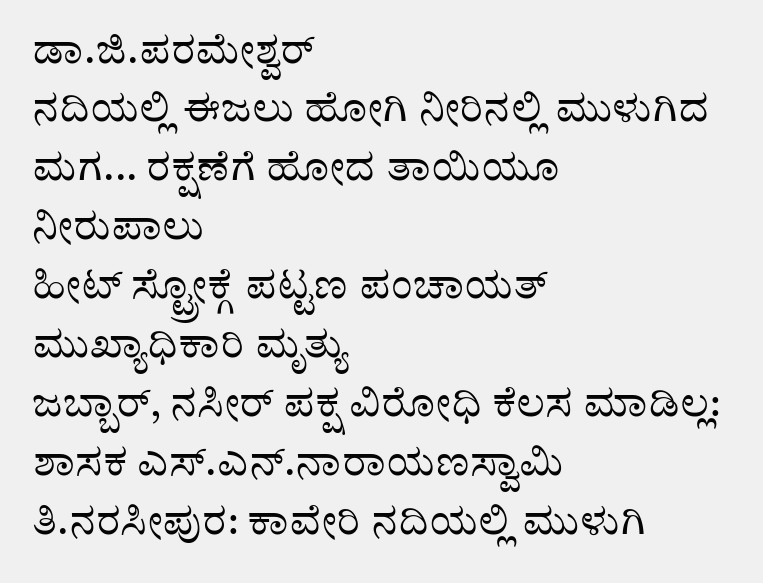ಡಾ.ಜಿ.ಪರಮೇಶ್ವರ್
ನದಿಯಲ್ಲಿ ಈಜಲು ಹೋಗಿ ನೀರಿನಲ್ಲಿ ಮುಳುಗಿದ ಮಗ... ರಕ್ಷಣೆಗೆ ಹೋದ ತಾಯಿಯೂ ನೀರುಪಾಲು
ಹೀಟ್ ಸ್ಟ್ರೋಕ್ಗೆ ಪಟ್ಟಣ ಪಂಚಾಯತ್ ಮುಖ್ಯಾಧಿಕಾರಿ ಮೃತ್ಯು
ಜಬ್ಬಾರ್, ನಸೀರ್ ಪಕ್ಷ ವಿರೋಧಿ ಕೆಲಸ ಮಾಡಿಲ್ಲ: ಶಾಸಕ ಎಸ್.ಎನ್.ನಾರಾಯಣಸ್ವಾಮಿ
ತಿ.ನರಸೀಪುರ: ಕಾವೇರಿ ನದಿಯಲ್ಲಿ ಮುಳುಗಿ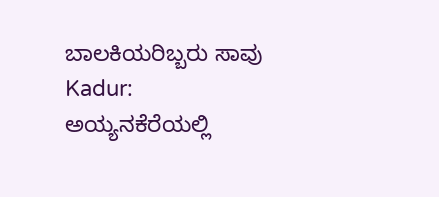ಬಾಲಕಿಯರಿಬ್ಬರು ಸಾವು
Kadur: ಅಯ್ಯನಕೆರೆಯಲ್ಲಿ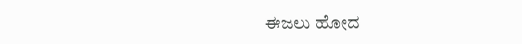ಈಜಲು ಹೋದ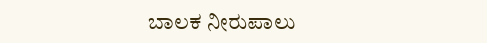ಬಾಲಕ ನೀರುಪಾಲು